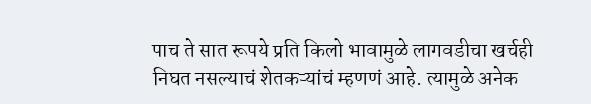पाच ते सात रूपये प्रति किलो भावामुळे लागवडीचा खर्चही निघत नसल्याचं शेतकऱ्यांचं म्हणणं आहे. त्यामुळे अनेक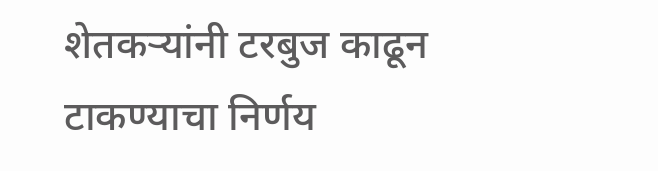शेतकऱ्यांनी टरबुज काढून टाकण्याचा निर्णय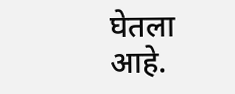घेतला आहे.